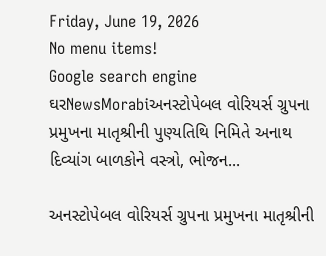Friday, June 19, 2026
No menu items!
Google search engine
ઘરNewsMorabiઅનસ્ટોપેબલ વોરિયર્સ ગ્રુપના પ્રમુખના માતૃશ્રીની પુણ્યતિથિ નિમિતે અનાથ દિવ્યાંગ બાળકોને વસ્ત્રો, ભોજન...

અનસ્ટોપેબલ વોરિયર્સ ગ્રુપના પ્રમુખના માતૃશ્રીની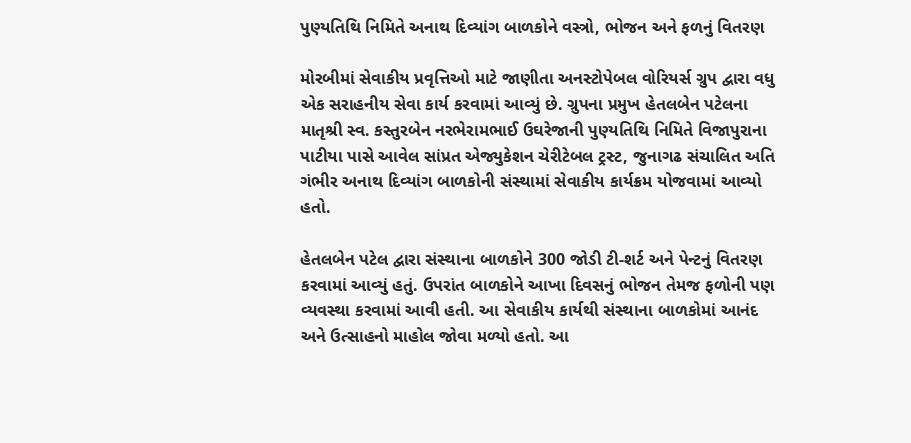પુણ્યતિથિ નિમિતે અનાથ દિવ્યાંગ બાળકોને વસ્ત્રો, ભોજન અને ફળનું વિતરણ

મોરબીમાં સેવાકીય પ્રવૃત્તિઓ માટે જાણીતા અનસ્ટોપેબલ વોરિયર્સ ગ્રુપ દ્વારા વધુ એક સરાહનીય સેવા કાર્ય કરવામાં આવ્યું છે. ગ્રુપના પ્રમુખ હેતલબેન પટેલના માતૃશ્રી સ્વ. કસ્તુરબેન નરભેરામભાઈ ઉઘરેજાની પુણ્યતિથિ નિમિતે વિજાપુરાના પાટીયા પાસે આવેલ સાંપ્રત એજ્યુકેશન ચેરીટેબલ ટ્રસ્ટ, જુનાગઢ સંચાલિત અતિ ગંભીર અનાથ દિવ્યાંગ બાળકોની સંસ્થામાં સેવાકીય કાર્યક્રમ યોજવામાં આવ્યો હતો.

હેતલબેન પટેલ દ્વારા સંસ્થાના બાળકોને 300 જોડી ટી-શર્ટ અને પેન્ટનું વિતરણ કરવામાં આવ્યું હતું. ઉપરાંત બાળકોને આખા દિવસનું ભોજન તેમજ ફળોની પણ વ્યવસ્થા કરવામાં આવી હતી. આ સેવાકીય કાર્યથી સંસ્થાના બાળકોમાં આનંદ અને ઉત્સાહનો માહોલ જોવા મળ્યો હતો. આ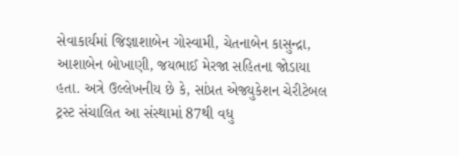સેવાકાર્યમાં જિજ્ઞાશાબેન ગોસ્વામી, ચેતનાબેન કાસુન્દ્રા, આશાબેન બોખાણી, જયભાઈ મેરજા સહિતના જોડાયા હતા. અત્રે ઉલ્લેખનીય છે કે, સાંપ્રત એજ્યુકેશન ચેરીટેબલ ટ્રસ્ટ સંચાલિત આ સંસ્થામાં 87થી વધુ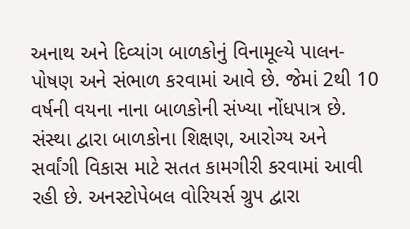અનાથ અને દિવ્યાંગ બાળકોનું વિનામૂલ્યે પાલન-પોષણ અને સંભાળ કરવામાં આવે છે. જેમાં 2થી 10 વર્ષની વયના નાના બાળકોની સંખ્યા નોંધપાત્ર છે. સંસ્થા દ્વારા બાળકોના શિક્ષણ, આરોગ્ય અને સર્વાંગી વિકાસ માટે સતત કામગીરી કરવામાં આવી રહી છે. અનસ્ટોપેબલ વોરિયર્સ ગ્રુપ દ્વારા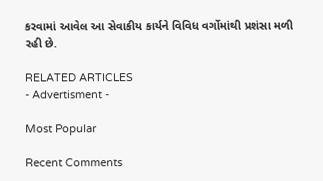કરવામાં આવેલ આ સેવાકીય કાર્યને વિવિધ વર્ગોમાંથી પ્રશંસા મળી રહી છે.

RELATED ARTICLES
- Advertisment -

Most Popular

Recent Comments